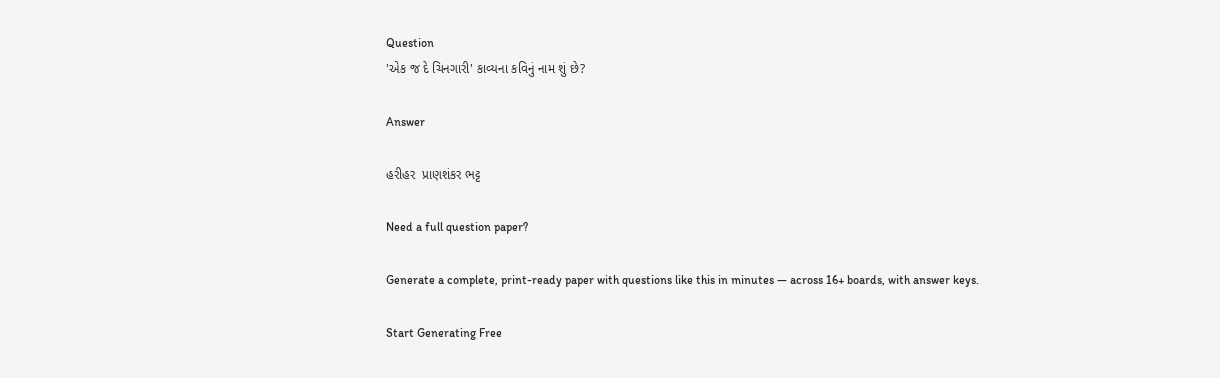Question
'એક જ દે ચિનગારી' કાવ્યના કવિનું નામ શું છે?

Answer

હરીહર  પ્રાણશંકર ભટ્ટ

Need a full question paper?

Generate a complete, print-ready paper with questions like this in minutes — across 16+ boards, with answer keys.

Start Generating Free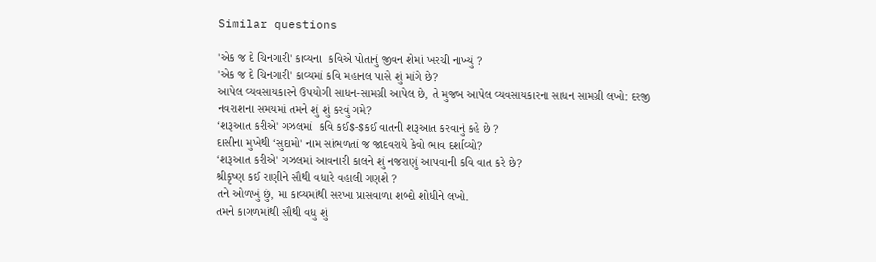Similar questions

'એક જ દે ચિનગારી' કાવ્યના  કવિએ પોતાનું જીવન શેમાં ખરચી નાખ્યું ?
'એક જ દે ચિનગારી' કાવ્યમાં કવિ મહાનલ પાસે શું માંગે છે?
આપેલ વ્યવસાયકારને ઉપયોગી સાધન-સામગ્રી આપેલ છે, તે મુજબ આપેલ વ્યવસાયકારના સાધન સામગ્રી લખો: દરજી
નવરાશના સમયમાં તમને શું શું કરવું ગમે?
‘શરૂઆત કરીએ' ગઝલમાં  કવિ કઈ$-$કઈ વાતની શરૂઆત કરવાનું કહે છે ?
દાસીના મુખેથી ‘સુદામો' નામ સાંભળતાં જ જાદવરાયે કેવો ભાવ દર્શાવ્યો?
‘શરૂઆત કરીએ' ગઝલમાં આવનારી કાલને શું નજરાણું આપવાની કવિ વાત કરે છે?
શ્રીકૃષ્ણ કઈ રાણીને સૌથી વધારે વહાલી ગણશે ?
તને ઓળખું છું, મા કાવ્યમાંથી સરખા પ્રાસવાળા શબ્દો શોધીને લખો.
તમને કાગળમાંથી સૌથી વધુ શું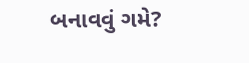બનાવવું ગમે?